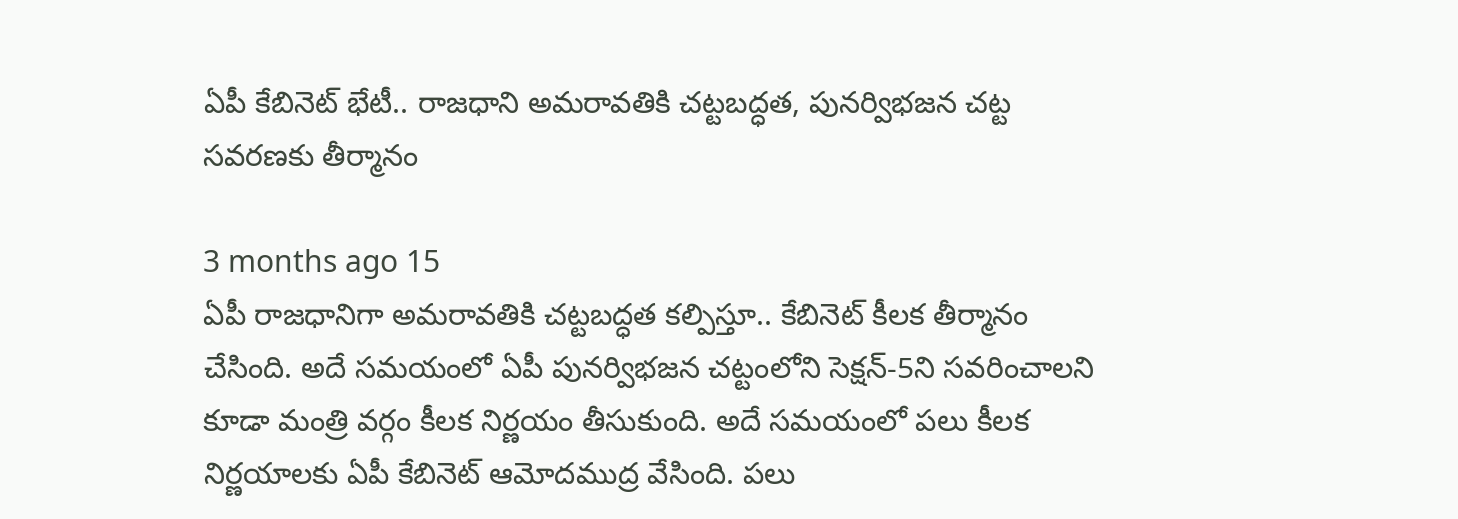ఏపీ కేబినెట్‌ భేటీ.. రాజధాని అమరావతికి చట్టబద్ధత, పునర్విభజన చట్ట సవరణకు తీర్మానం

3 months ago 15
ఏపీ రాజధానిగా అమరావతికి చట్టబద్ధత కల్పిస్తూ.. కేబినెట్ కీలక తీర్మానం చేసింది. అదే సమయంలో ఏపీ పునర్విభజన చట్టంలోని సెక్షన్-5ని సవరించాలని కూడా మంత్రి వర్గం కీలక నిర్ణయం తీసుకుంది. అదే సమయంలో పలు కీలక నిర్ణయాలకు ఏపీ కేబినెట్ ఆమోదముద్ర వేసింది. పలు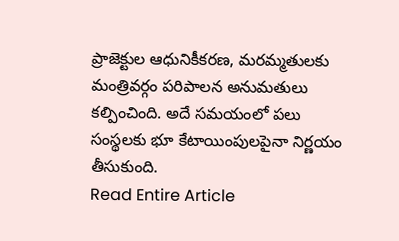ప్రాజెక్టుల ఆధునికీకరణ, మరమ్మతులకు మంత్రివర్గం పరిపాలన అనుమతులు కల్పించింది. అదే సమయంలో పలు సంస్థలకు భూ కేటాయింపులపైనా నిర్ణయం తీసుకుంది.
Read Entire Article